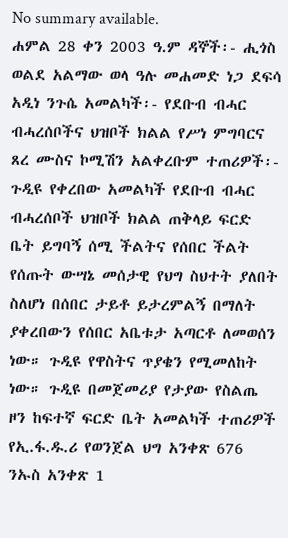No summary available.
ሐምል 28 ቀን 2003 ዓ.ም ዳኞች፡- ሒጎስ ወልደ አልማው ወላ ዓሉ መሐመድ ነጋ ደፍሳ አዲነ ንጉሴ አመልካች፡- የደቡብ ብሓር ብሓረሰቦችና ህዝቦች ክልል የሥነ ምግባርና ጸረ ሙስና ኮሚሽን አልቀረቡም ተጠሪዎች፡-
ጉዲዩ የቀረበው አመልካች የደቡብ ብሓር ብሓረሰቦች ህዝቦች ክልል ጠቅላይ ፍርድ ቤት ይግባኝ ሰሚ ችልትና የሰበር ችልት የሰጡት ውሣኔ መሰታዊ የህግ ስህተት ያለበት ስለሆነ በሰበር ታይቶ ይታረምልኝ በማለት ያቀረበውን የሰበር አቤቱታ አጣርቶ ለመወሰን ነው። ጉዲዩ የዋስትና ጥያቄን የሚመለከት ነው። ጉዲዩ በመጀመሪያ የታያው የስልጤ ዞን ከፍተኛ ፍርድ ቤት አመልካች ተጠሪዎች የኢ.ፋ.ዱ.ሪ የወንጀል ህግ አንቀጽ 676 ንኡስ አንቀጽ 1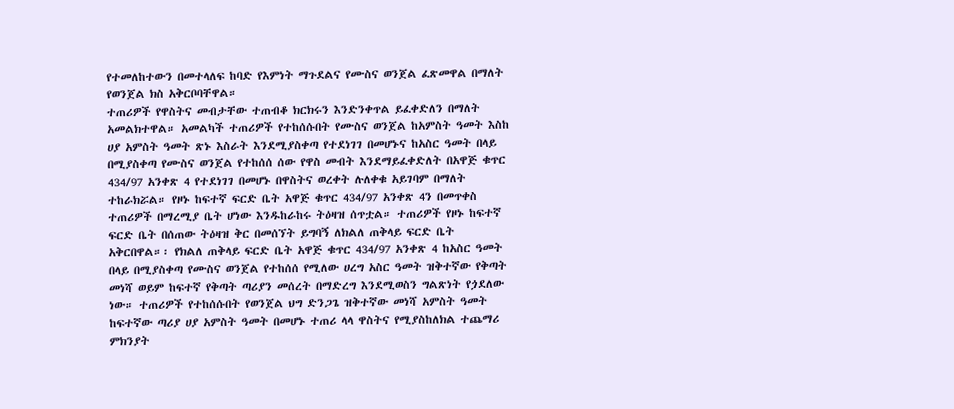የተመለከተውን በመተላለፍ ከባድ የእምነት ማጉደልና የሙስና ወንጀል ፈጽመዋል በማለት የወንጀል ክስ አቅርቦባቸዋል።
ተጠሪዎች የዋስትና መብታቸው ተጠብቆ ክርክሩን እንድንቀጥል ይፈቀድለን በማለት አመልክተዋል። አመልካች ተጠሪዎች የተከሰሱበት የሙስና ወንጀል ከአምስት ዓመት እስከ ሀያ አምስት ዓመት ጽኑ እስራት እንደሚያስቀጣ የተደነገገ በመሆኑና ከአስር ዓመት በላይ በሚያስቀጣ የሙስና ወንጀል የተከሰሰ ሰው የዋስ መብት እንደማይፈቀድለት በአዋጅ ቁጥር 434/97 አንቀጽ 4 የተደነገገ በመሆኑ በዋስትና ወረቀት ሉለቀቁ አይገባም በማለት ተከራክሯል። የዞኑ ከፍተኛ ፍርድ ቤት አዋጅ ቁጥር 434/97 አንቀጽ 4ን በመጥቀስ ተጠሪዎች በማረሚያ ቤት ሆነው እንዱከራከሩ ትዕዛዝ ሰጥቷል። ተጠሪዎች የዞኑ ከፍተኛ ፍርድ ቤት በሰጠው ትዕዛዝ ቅር በመሰኘት ይግባኝ ለክልለ ጠቅላይ ፍርድ ቤት አቅርበዋል።፡ የክልለ ጠቅላይ ፍርድ ቤት አዋጅ ቁጥር 434/97 አንቀጽ 4 ከአስር ዓመት በላይ በሚያስቀጣ የሙስና ወንጀል የተከሰሰ የሚለው ሀረግ አስር ዓመት ዝቅተኛው የቅጣት መነሻ ወይም ከፍተኛ የቅጣት ጣሪያን መሰረት በማድረግ እንደሚወስን ግልጽነት የጏደለው ነው። ተጠሪዎች የተከሰሱበት የወንጀል ህግ ድንጋጌ ዝቅተኛው መነሻ አምስት ዓመት ከፍተኛው ጣሪያ ሀያ አምስት ዓመት በመሆኑ ተጠሪ ላላ ዋስትና የሚያስከለክል ተጨማሪ ምክንያት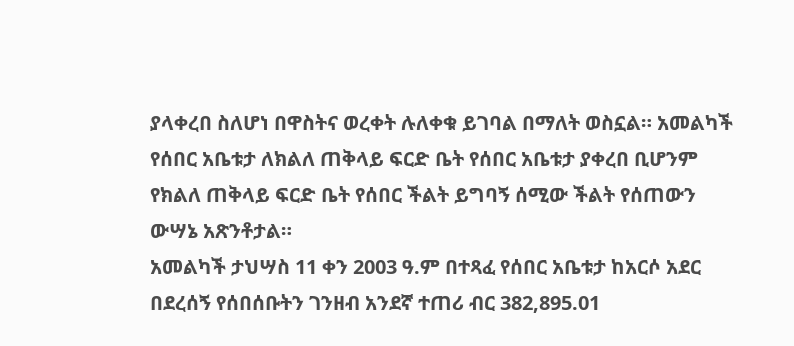ያላቀረበ ስለሆነ በዋስትና ወረቀት ሉለቀቁ ይገባል በማለት ወስኗል። አመልካች የሰበር አቤቱታ ለክልለ ጠቅላይ ፍርድ ቤት የሰበር አቤቱታ ያቀረበ ቢሆንም የክልለ ጠቅላይ ፍርድ ቤት የሰበር ችልት ይግባኝ ሰሚው ችልት የሰጠውን ውሣኔ አጽንቶታል።
አመልካች ታህሣስ 11 ቀን 2003 ዓ.ም በተጻፈ የሰበር አቤቱታ ከአርሶ አደር በደረሰኝ የሰበሰቡትን ገንዘብ አንደኛ ተጠሪ ብር 382,895.01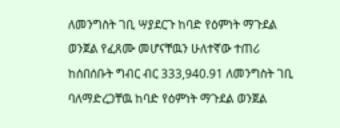ለመንግስት ገቢ ሣያደርጉ ከባድ የዕምነት ማጉደል ወንጀል የፈጸሙ መሆናቸዉን ሁለተኛው ተጠሪ ከሰበሰቡት ግብር ብር 333,940.91 ለመንግስት ገቢ ባለማድረጋቸዉ ከባድ የዕምነት ማጉደል ወንጀል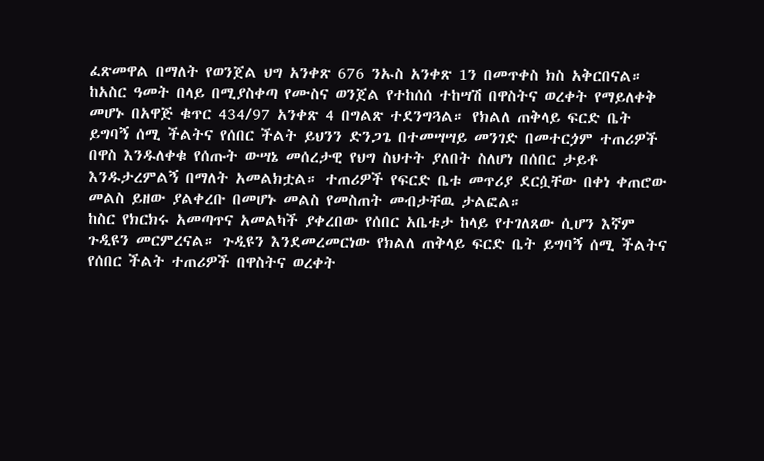ፈጽመዋል በማለት የወንጀል ህግ አንቀጽ 676 ንኡስ አንቀጽ 1ን በመጥቀስ ክስ አቅርበናል። ከአስር ዓመት በላይ በሚያስቀጣ የሙስና ወንጀል የተከሰሰ ተከሣሽ በዋስትና ወረቀት የማይለቀቅ መሆኑ በአዋጅ ቁጥር 434/97 አንቀጽ 4 በግልጽ ተደንግጓል። የክልለ ጠቅላይ ፍርድ ቤት ይግባኝ ሰሚ ችልትና የሰበር ችልት ይህንን ድንጋጌ በተመሣሣይ መንገድ በመተርጏም ተጠሪዎች በዋስ እንዱለቀቁ የሰጡት ውሣኔ መሰረታዊ የህግ ስህተት ያለበት ስለሆነ በሰበር ታይቶ እንዱታረምልኝ በማለት አመልክቷል። ተጠሪዎች የፍርድ ቤቱ መጥሪያ ደርሷቸው በቀነ ቀጠሮው መልስ ይዘው ያልቀረቡ በመሆኑ መልስ የመስጠት መብታቸዉ ታልፎል።
ከስር የክርክሩ አመጣጥና አመልካች ያቀረበው የሰበር አቤቱታ ከላይ የተገለጸው ሲሆን እኛም ጉዲዩን መርምረናል። ጉዲዩን እንደመረመርነው የክልለ ጠቅላይ ፍርድ ቤት ይግባኝ ሰሚ ችልትና የሰበር ችልት ተጠሪዎች በዋስትና ወረቀት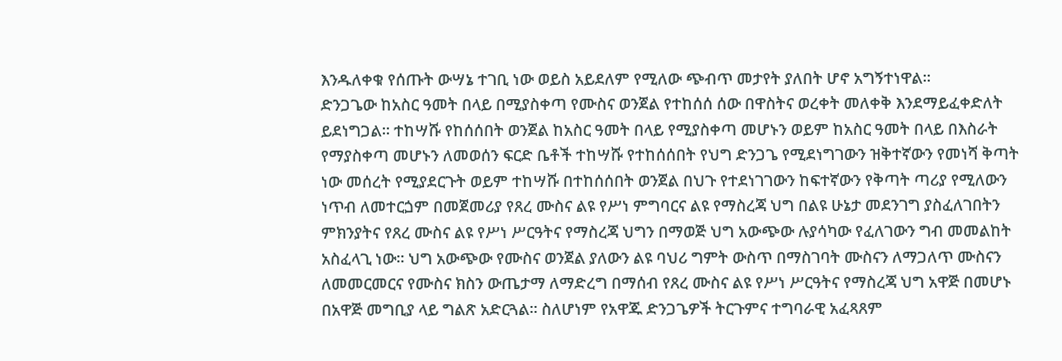እንዱለቀቁ የሰጡት ውሣኔ ተገቢ ነው ወይስ አይደለም የሚለው ጭብጥ መታየት ያለበት ሆኖ አግኝተነዋል።
ድንጋጌው ከአስር ዓመት በላይ በሚያስቀጣ የሙስና ወንጀል የተከሰሰ ሰው በዋስትና ወረቀት መለቀቅ እንደማይፈቀድለት ይደነግጋል። ተከሣሹ የከሰሰበት ወንጀል ከአስር ዓመት በላይ የሚያስቀጣ መሆኑን ወይም ከአስር ዓመት በላይ በእስራት የማያስቀጣ መሆኑን ለመወሰን ፍርድ ቤቶች ተከሣሹ የተከሰሰበት የህግ ድንጋጌ የሚደነግገውን ዝቅተኛውን የመነሻ ቅጣት ነው መሰረት የሚያደርጉት ወይም ተከሣሹ በተከሰሰበት ወንጀል በህጉ የተደነገገውን ከፍተኛውን የቅጣት ጣሪያ የሚለውን ነጥብ ለመተርጏም በመጀመሪያ የጸረ ሙስና ልዩ የሥነ ምግባርና ልዩ የማስረጃ ህግ በልዩ ሁኔታ መደንገግ ያስፈለገበትን ምክንያትና የጸረ ሙስና ልዩ የሥነ ሥርዓትና የማስረጃ ህግን በማወጅ ህግ አውጭው ሉያሳካው የፈለገውን ግብ መመልከት አስፈላጊ ነው። ህግ አውጭው የሙስና ወንጀል ያለውን ልዩ ባህሪ ግምት ውስጥ በማስገባት ሙስናን ለማጋለጥ ሙስናን ለመመርመርና የሙስና ክስን ውጤታማ ለማድረግ በማሰብ የጸረ ሙስና ልዩ የሥነ ሥርዓትና የማስረጃ ህግ አዋጅ በመሆኑ በአዋጅ መግቢያ ላይ ግልጽ አድርጓል። ስለሆነም የአዋጁ ድንጋጌዎች ትርጉምና ተግባራዊ አፈጻጸም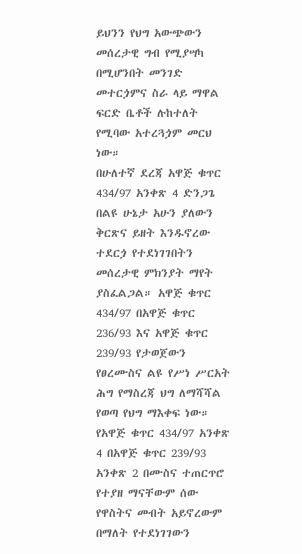ይህንን የህግ አውጭውን መሰረታዊ ግብ የሚያሣካ በሚሆንበት መንገድ መተርጏምና ስራ ላይ ማዋል ፍርድ ቤቶች ሉከተለት የሚባው አተረጓጏም መርህ ነው።
በሁለተኛ ደረጃ አዋጅ ቁጥር 434/97 አንቀጽ 4 ድንጋጌ በልዩ ሁኔታ አሁን ያለውን ቅርጽና ይዘት እንዱኖረው ተደርጏ የተደነገገበትን መሰረታዊ ምክንያት ማየት ያስፈልጋል። አዋጅ ቁጥር 434/97 በአዋጅ ቁጥር 236/93 እና አዋጅ ቁጥር 239/93 የታወጀውን የፀረሙስና ልዩ የሥነ ሥርአት ሕግ የማስረጃ ህግ ለማሻሻል የወጣ የህግ ማእቀፍ ነው። የአዋጅ ቁጥር 434/97 አንቀጽ 4 በአዋጅ ቁጥር 239/93 አንቀጽ 2 በሙስና ተጠርጥሮ የተያዘ ማናቸውም ሰው የዋስትና መብት አይኖረውም በማለት የተደነገገውን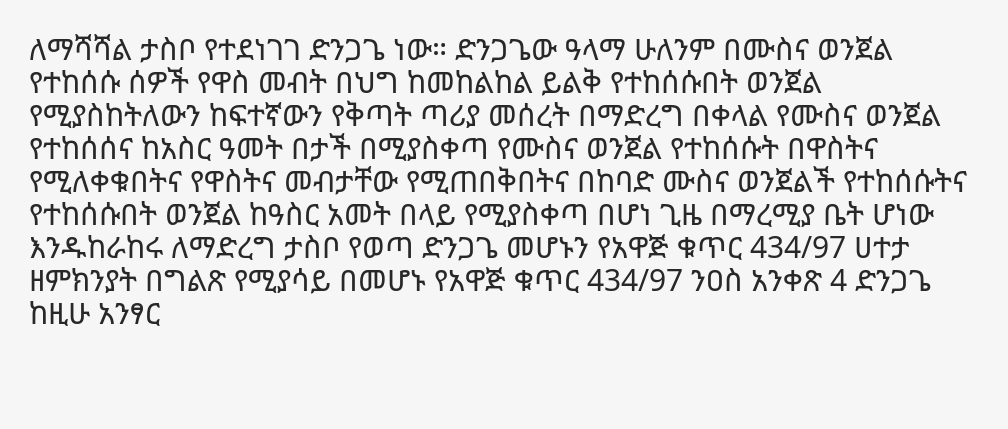ለማሻሻል ታስቦ የተደነገገ ድንጋጌ ነው። ድንጋጌው ዓላማ ሁለንም በሙስና ወንጀል የተከሰሱ ሰዎች የዋስ መብት በህግ ከመከልከል ይልቅ የተከሰሱበት ወንጀል የሚያስከትለውን ከፍተኛውን የቅጣት ጣሪያ መሰረት በማድረግ በቀላል የሙስና ወንጀል የተከሰሰና ከአስር ዓመት በታች በሚያስቀጣ የሙስና ወንጀል የተከሰሱት በዋስትና የሚለቀቁበትና የዋስትና መብታቸው የሚጠበቅበትና በከባድ ሙስና ወንጀልች የተከሰሱትና የተከሰሱበት ወንጀል ከዓስር አመት በላይ የሚያስቀጣ በሆነ ጊዜ በማረሚያ ቤት ሆነው እንዱከራከሩ ለማድረግ ታስቦ የወጣ ድንጋጌ መሆኑን የአዋጅ ቁጥር 434/97 ሀተታ ዘምክንያት በግልጽ የሚያሳይ በመሆኑ የአዋጅ ቁጥር 434/97 ንዐስ አንቀጽ 4 ድንጋጌ ከዚሁ አንፃር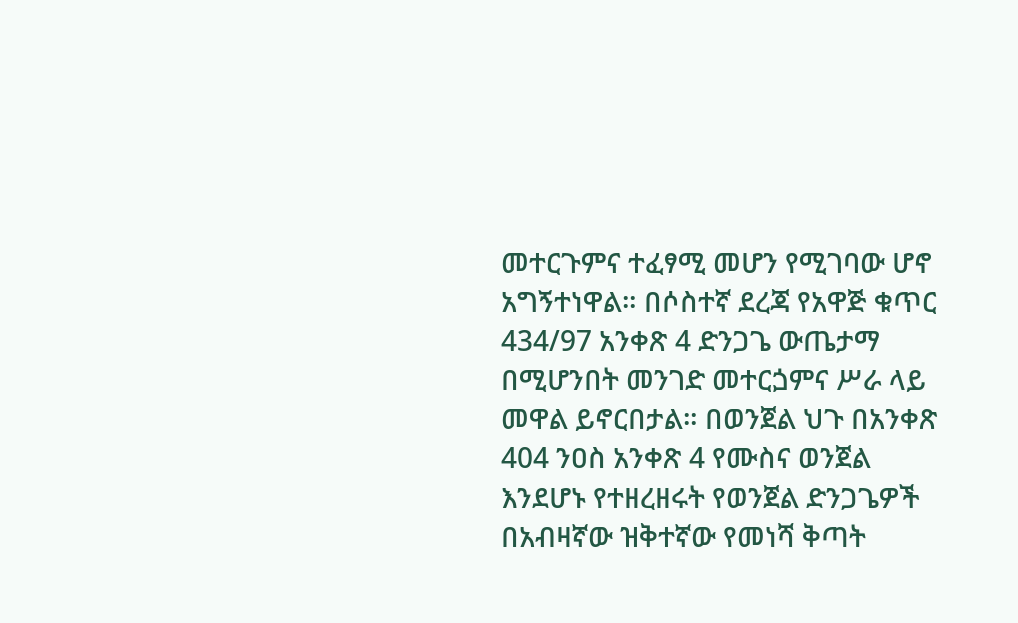መተርጉምና ተፈፃሚ መሆን የሚገባው ሆኖ አግኝተነዋል። በሶስተኛ ደረጃ የአዋጅ ቁጥር 434/97 አንቀጽ 4 ድንጋጌ ውጤታማ በሚሆንበት መንገድ መተርጏምና ሥራ ላይ መዋል ይኖርበታል። በወንጀል ህጉ በአንቀጽ 404 ንዐስ አንቀጽ 4 የሙስና ወንጀል እንደሆኑ የተዘረዘሩት የወንጀል ድንጋጌዎች በአብዛኛው ዝቅተኛው የመነሻ ቅጣት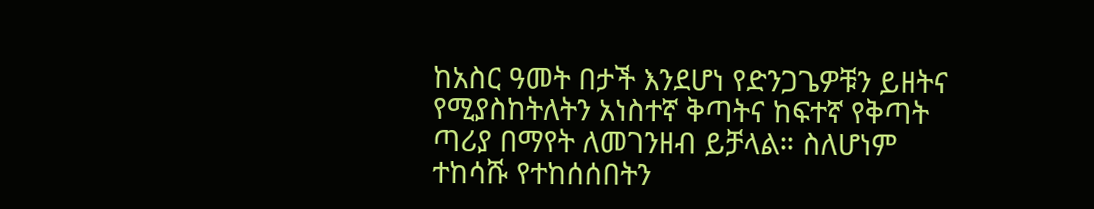ከአስር ዓመት በታች እንደሆነ የድንጋጌዎቹን ይዘትና የሚያስከትለትን አነስተኛ ቅጣትና ከፍተኛ የቅጣት ጣሪያ በማየት ለመገንዘብ ይቻላል። ስለሆነም ተከሳሹ የተከሰሰበትን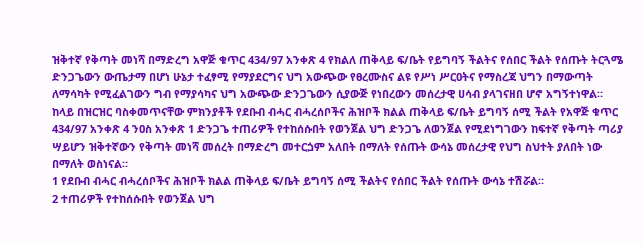ዝቅተኛ የቅጣት መነሻ በማድረግ አዋጅ ቁጥር 434/97 አንቀጽ 4 የክልለ ጠቅላይ ፍ/ቤት የይግባኝ ችልትና የሰበር ችልት የሰጡት ትርጓሜ ድንጋጌውን ውጤታማ በሆነ ሁኔታ ተፈፃሚ የማያደርግና ህግ አውጭው የፀረሙስና ልዩ የሥነ ሥርዐትና የማስረጃ ህግን በማውጣት ለማሳካት የሚፈልገውን ግብ የማያሳካና ህግ አውጭው ድንጋጌውን ሲያውጅ የነበረውን መሰረታዊ ሀሳብ ያላገናዘበ ሆኖ አግኝተነዋል።
ከላይ በዝርዝር ባስቀመጥናቸው ምክንያቶች የደቡብ ብሓር ብሓረሰቦችና ሕዝቦች ክልል ጠቅላይ ፍ/ቤት ይግባኝ ሰሚ ችልት የአዋጅ ቁጥር 434/97 አንቀጽ 4 ንዐስ አንቀጽ 1 ድንጋጌ ተጠሪዎች የተከሰሱበት የወንጀል ህግ ድንጋጌ ለወንጀል የሚደነግገውን ከፍተኛ የቅጣት ጣሪያ ሣይሆን ዝቅተኛውን የቅጣት መነሻ መሰረት በማድረግ መተርጏም አለበት በማለት የሰጡት ውሳኔ መሰረታዊ የህግ ስህተት ያለበት ነው በማለት ወስነናል።
1 የደቡብ ብሓር ብሓረሰቦችና ሕዝቦች ክልል ጠቅላይ ፍ/ቤት ይግባኝ ሰሚ ችልትና የሰበር ችልት የሰጡት ውሳኔ ተሽሯል።
2 ተጠሪዎች የተከሰሱበት የወንጀል ህግ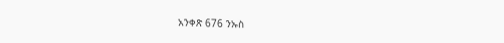አንቀጽ 676 ንኡስ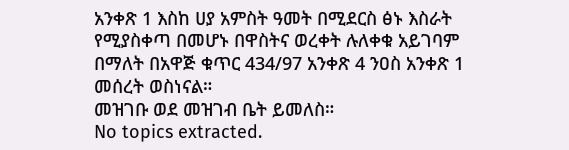አንቀጽ 1 እስከ ሀያ አምስት ዓመት በሚደርስ ፅኑ እስራት የሚያስቀጣ በመሆኑ በዋስትና ወረቀት ሉለቀቁ አይገባም በማለት በአዋጅ ቁጥር 434/97 አንቀጽ 4 ንዐስ አንቀጽ 1 መሰረት ወስነናል።
መዝገቡ ወደ መዝገብ ቤት ይመለስ።
No topics extracted.